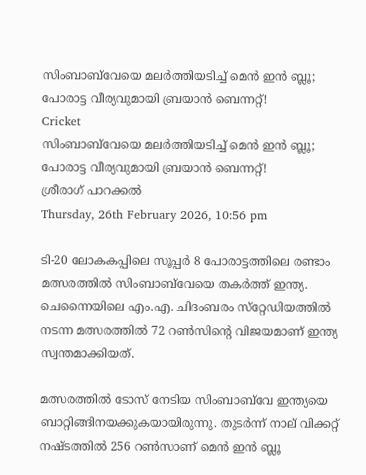സിംബാബ്‌വേയെ മലര്‍ത്തിയടിച്ച് മെന്‍ ഇന്‍ ബ്ലൂ; പോരാട്ട വീര്യവുമായി ബ്രയാന്‍ ബെന്നറ്റ്!
Cricket
സിംബാബ്‌വേയെ മലര്‍ത്തിയടിച്ച് മെന്‍ ഇന്‍ ബ്ലൂ; പോരാട്ട വീര്യവുമായി ബ്രയാന്‍ ബെന്നറ്റ്!
ശ്രീരാഗ് പാറക്കല്‍
Thursday, 26th February 2026, 10:56 pm

ടി-20 ലോകകപ്പിലെ സൂപ്പര്‍ 8 പോരാട്ടത്തിലെ രണ്ടാം മത്സരത്തില്‍ സിംബാബ്‌വേയെ തകര്‍ത്ത് ഇന്ത്യ. ചെന്നൈയിലെ എം.എ. ചിദംബരം സ്‌റ്റേഡിയത്തില്‍ നടന്ന മത്സരത്തില്‍ 72 റണ്‍സിന്റെ വിജയമാണ് ഇന്ത്യ സ്വന്തമാക്കിയത്.

മത്സരത്തില്‍ ടോസ് നേടിയ സിംബാബ്‌വേ ഇന്ത്യയെ ബാറ്റിങ്ങിനയക്കുകയായിരുന്നു. തുടര്‍ന്ന് നാല് വിക്കറ്റ് നഷ്ടത്തില്‍ 256 റണ്‍സാണ് മെന്‍ ഇന്‍ ബ്ലൂ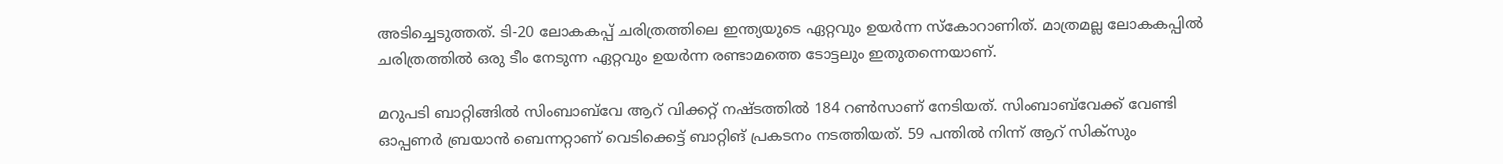അടിച്ചെടുത്തത്. ടി-20 ലോകകപ്പ് ചരിത്രത്തിലെ ഇന്ത്യയുടെ ഏറ്റവും ഉയര്‍ന്ന സ്‌കോറാണിത്. മാത്രമല്ല ലോകകപ്പില്‍ ചരിത്രത്തില്‍ ഒരു ടീം നേടുന്ന ഏറ്റവും ഉയര്‍ന്ന രണ്ടാമത്തെ ടോട്ടലും ഇതുതന്നെയാണ്.

മറുപടി ബാറ്റിങ്ങില്‍ സിംബാബ്‌വേ ആറ് വിക്കറ്റ് നഷ്ടത്തില്‍ 184 റണ്‍സാണ് നേടിയത്. സിംബാബ്‌വേക്ക് വേണ്ടി ഓപ്പണര്‍ ബ്രയാന്‍ ബെന്നറ്റാണ് വെടിക്കെട്ട് ബാറ്റിങ് പ്രകടനം നടത്തിയത്. 59 പന്തില്‍ നിന്ന് ആറ് സിക്‌സും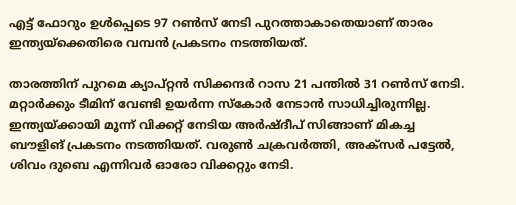എട്ട് ഫോറും ഉള്‍പ്പെടെ 97 റണ്‍സ് നേടി പുറത്താകാതെയാണ് താരം ഇന്ത്യയ്‌ക്കെതിരെ വമ്പന്‍ പ്രകടനം നടത്തിയത്.

താരത്തിന് പുറമെ ക്യാപ്റ്റന്‍ സിക്കന്ദര്‍ റാസ 21 പന്തില്‍ 31 റണ്‍സ് നേടി. മറ്റാര്‍ക്കും ടീമിന് വേണ്ടി ഉയര്‍ന്ന സ്‌കോര്‍ നേടാന്‍ സാധിച്ചിരുന്നില്ല. ഇന്ത്യയ്ക്കായി മൂന്ന് വിക്കറ്റ് നേടിയ അര്‍ഷ്ദീപ് സിങ്ങാണ് മികച്ച ബൗളിങ് പ്രകടനം നടത്തിയത്. വരുണ്‍ ചക്രവര്‍ത്തി, അക്‌സര്‍ പട്ടേല്‍, ശിവം ദുബെ എന്നിവര്‍ ഓരോ വിക്കറ്റും നേടി.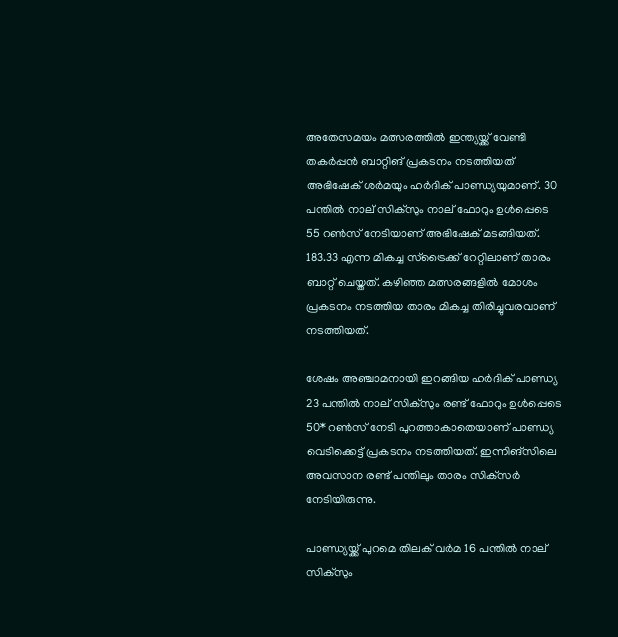അതേസമയം മത്സരത്തില്‍ ഇന്ത്യയ്ക്ക് വേണ്ടി തകര്‍പ്പന്‍ ബാറ്റിങ് പ്രകടനം നടത്തിയത് അഭിഷേക് ശര്‍മയും ഹര്‍ദിക് പാണ്ഡ്യയുമാണ്. 30 പന്തില്‍ നാല് സിക്‌സും നാല് ഫോറും ഉള്‍പ്പെടെ 55 റണ്‍സ് നേടിയാണ് അഭിഷേക് മടങ്ങിയത്. 183.33 എന്ന മികച്ച സ്‌ട്രൈക്ക് റേറ്റിലാണ് താരം ബാറ്റ് ചെയ്തത്. കഴിഞ്ഞ മത്സരങ്ങളില്‍ മോശം പ്രകടനം നടത്തിയ താരം മികച്ച തിരിച്ചുവരവാണ് നടത്തിയത്.

ശേഷം അഞ്ചാമനായി ഇറങ്ങിയ ഹര്‍ദിക് പാണ്ഡ്യ 23 പന്തില്‍ നാല് സിക്‌സും രണ്ട് ഫോറും ഉള്‍പ്പെടെ 50* റണ്‍സ് നേടി പുറത്താകാതെയാണ് പാണ്ഡ്യ വെടിക്കെട്ട് പ്രകടനം നടത്തിയത്. ഇന്നിങ്‌സിലെ അവസാന രണ്ട് പന്തിലും താരം സിക്‌സര്‍ നേടിയിരുന്നു.

പാണ്ഡ്യയ്ക്ക് പുറമെ തിലക് വര്‍മ 16 പന്തില്‍ നാല് സിക്‌സും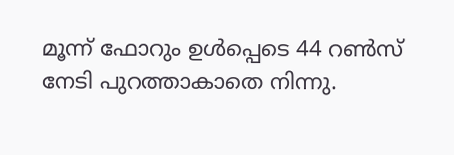മൂന്ന് ഫോറും ഉള്‍പ്പെടെ 44 റണ്‍സ് നേടി പുറത്താകാതെ നിന്നു.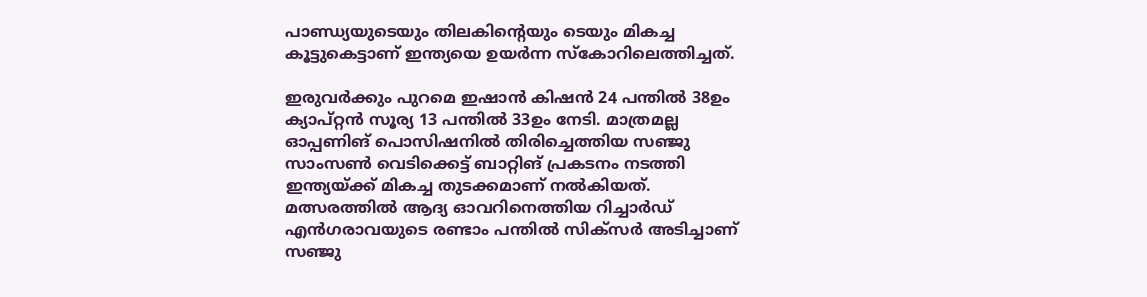പാണ്ഡ്യയുടെയും തിലകിന്റെയും ടെയും മികച്ച കൂട്ടുകെട്ടാണ് ഇന്ത്യയെ ഉയര്‍ന്ന സ്‌കോറിലെത്തിച്ചത്.

ഇരുവര്‍ക്കും പുറമെ ഇഷാന്‍ കിഷന്‍ 24 പന്തില്‍ 38ഉം ക്യാപ്റ്റന്‍ സൂര്യ 13 പന്തില്‍ 33ഉം നേടി. മാത്രമല്ല ഓപ്പണിങ് പൊസിഷനില്‍ തിരിച്ചെത്തിയ സഞ്ജു സാംസണ്‍ വെടിക്കെട്ട് ബാറ്റിങ് പ്രകടനം നടത്തി ഇന്ത്യയ്ക്ക് മികച്ച തുടക്കമാണ് നല്‍കിയത്. മത്സരത്തില്‍ ആദ്യ ഓവറിനെത്തിയ റിച്ചാര്‍ഡ് എന്‍ഗരാവയുടെ രണ്ടാം പന്തില്‍ സിക്‌സര്‍ അടിച്ചാണ് സഞ്ജു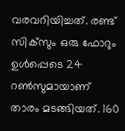വരവറിയിച്ചത്. രണ്ട് സിക്‌സും ഒരു ഫോറും ഉള്‍പ്പെടെ 24 റണ്‍സുമായാണ് താരം മടങ്ങിയത്. 160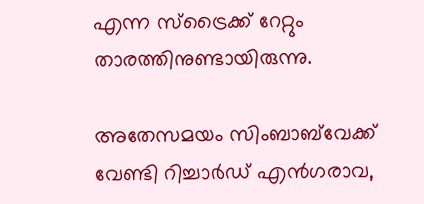എന്ന സ്‌ട്രൈക്ക് റേറ്റും താരത്തിനുണ്ടായിരുന്നു.

അതേസമയം സിംബാബ്‌വേക്ക് വേണ്ടി റിച്ചാര്‍ഡ് എന്‍ഗരാവ,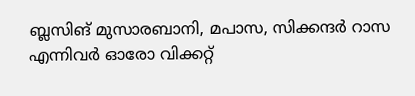ബ്ലസിങ് മുസാരബാനി, മപാസ, സിക്കന്ദര്‍ റാസ എന്നിവര്‍ ഓരോ വിക്കറ്റ്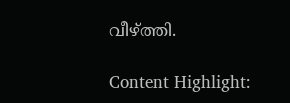വീഴ്ത്തി.

Content Highlight: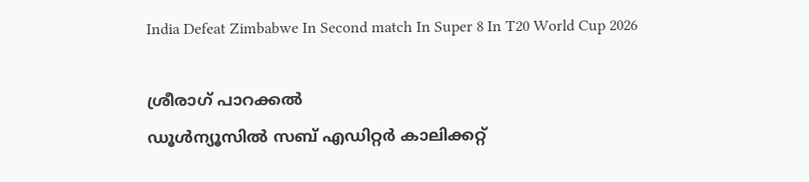India Defeat Zimbabwe In Second match In Super 8 In T20 World Cup 2026

ശ്രീരാഗ് പാറക്കല്‍
ഡൂള്‍ന്യൂസില്‍ സബ് എഡിറ്റര്‍ കാലിക്കറ്റ്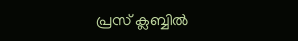പ്രസ് ക്ലബ്ബില്‍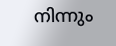നിന്നും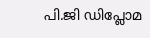പി.ജി ഡിപ്ലോമ